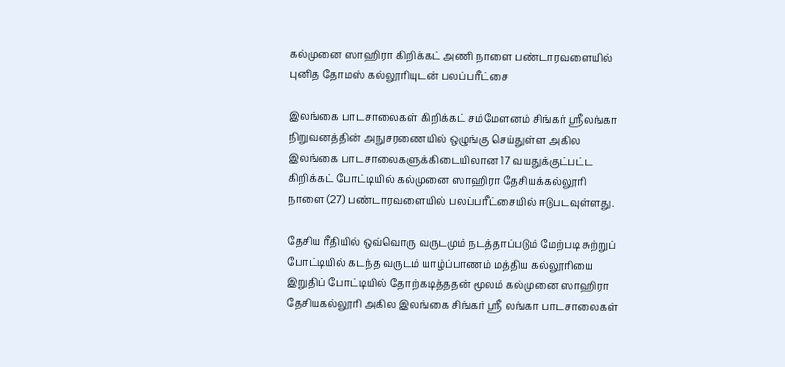கல்முனை ஸாஹிரா கிறிக்கட் அணி நாளை பண்டாரவளையில் புனித தோமஸ் கல்லூரியுடன் பலப்பரீட்சை

இலங்கை பாடசாலைகள் கிறிக்கட் சம்மேளனம் சிங்கர் ஸ்ரீலங்கா நிறுவனத்தின் அநுசரணையில் ஒழுங்கு செய்துள்ள அகில இலங்கை பாடசாலைகளுக்கிடையிலான 17 வயதுக்குட்பட்ட கிறிக்கட் போட்டியில் கல்முனை ஸாஹிரா தேசியக்கல்லூரி நாளை (27) பண்டாரவளையில் பலப்பரீட்சையில் ஈடுபடவுள்ளது.

தேசிய ரீதியில் ஒவ்வொரு வருடமும் நடத்தாப்படும் மேற்படி சுற்றுப் போட்டியில் கடந்த வருடம் யாழ்ப்பாணம் மத்திய கல்லூரியை இறுதிப் போட்டியில் தோற்கடித்ததன் மூலம் கல்முனை ஸாஹிரா தேசியகல்லூரி அகில இலங்கை சிங்கர் ஸ்ரீ லங்கா பாடசாலைகள்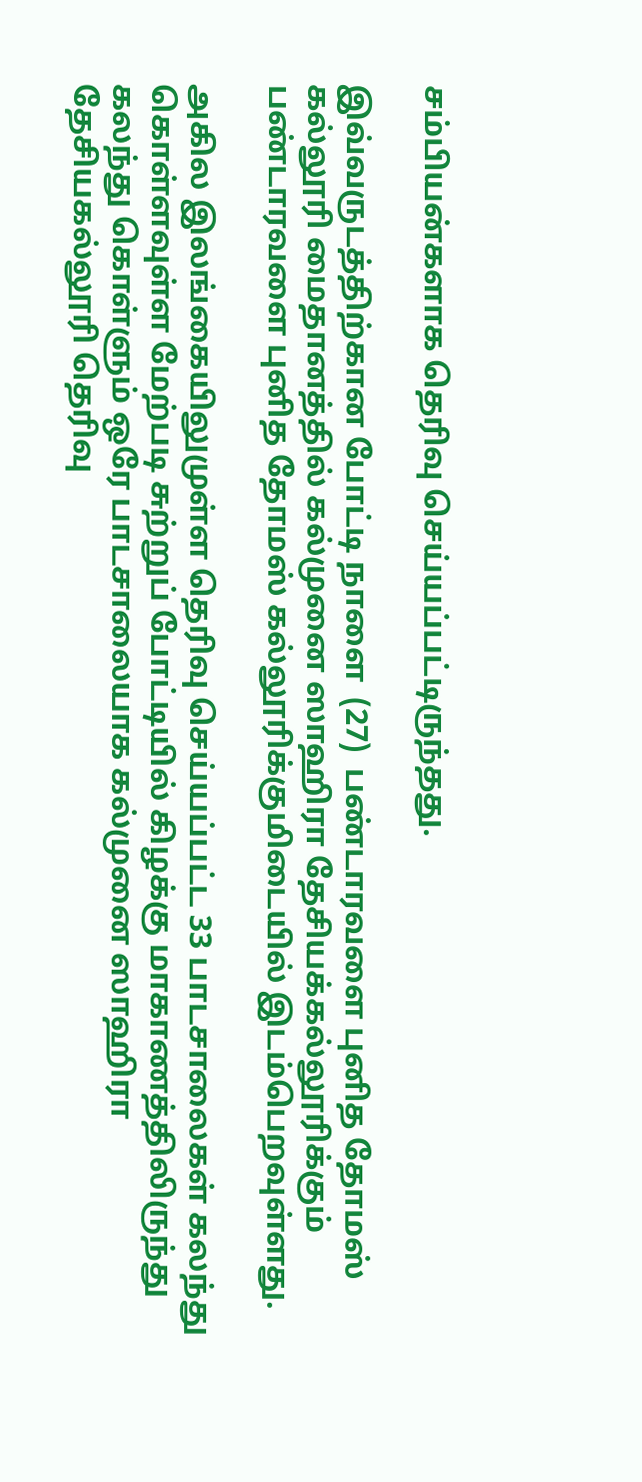சம்பியன்களாக தெரிவு செய்யப்பட்டிருந்தது.

இவ்வருடத்திற்கான போட்டி நாளை  (27)  பண்டாரவளை புனித தோமஸ் கல்லூரி மைதானத்தில் கல்முனை ஸாஹிரா தேசியக்கல்லூரிக்கும் பண்டாரவளை புனித தோமஸ் கல்லூரிக்குமிடையில் இடம்பெறவுள்ளது.

அகில இலங்கையிலுமுள்ள தெரிவு செய்யப்பட்ட 33 பாடசாலைகள் கலந்து கொள்ளவுள்ள மேற்படி சுற்றுப் போட்டியில் கிழக்கு மாகாணத்திலிருந்து கலந்து கொள்ளும் ஒரே பாடசாலையாக கல்முனை ஸாஹிரா தேசியகல்லூரி தெரிவு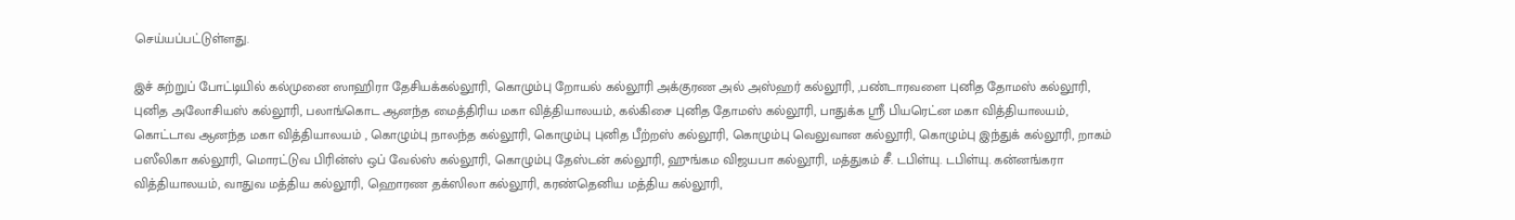செய்யப்பட்டுள்ளது.

இச் சுற்றுப் போட்டியில் கல்முனை ஸாஹிரா தேசியக்கல்லூரி, கொழும்பு றோயல் கல்லூரி அக்குரண அல் அஸ்ஹர் கல்லூரி, ,பண்டாரவளை புனித தோமஸ் கல்லூரி, புனித அலோசியஸ் கல்லூரி, பலாங்கொட ஆனந்த மைத்திரிய மகா வித்தியாலயம், கல்கிசை புனித தோமஸ் கல்லூரி, பாதுக்க ஸ்ரீ பியரெட்ன மகா வித்தியாலயம், கொட்டாவ ஆனந்த மகா வித்தியாலயம் , கொழும்பு நாலந்த கல்லூரி, கொழும்பு புனித பீற்றஸ் கல்லூரி, கொழும்பு வெலுவான கல்லூரி, கொழும்பு இந்துக் கல்லூரி, றாகம் பஸீலிகா கல்லூரி, மொரட்டுவ பிரின்ஸ் ஒப் வேல்ஸ் கல்லூரி, கொழும்பு தேஸ்டன் கல்லூரி, ஹுங்கம விஜயபா கல்லூரி, மத்துகம் சீ. டபிள்யு. டபிள்யு. கன்னங்கரா வித்தியாலயம், வாதுவ மத்திய கல்லூரி, ஹொரண தக்ஸிலா கல்லூரி, கரண்தெனிய மத்திய கல்லூரி,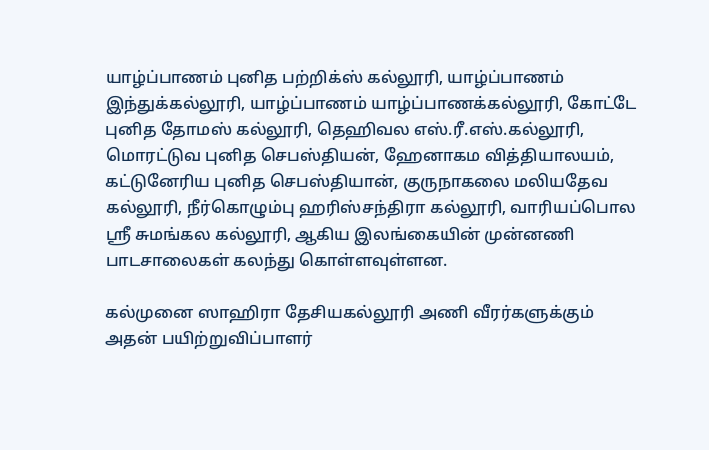யாழ்ப்பாணம் புனித பற்றிக்ஸ் கல்லூரி, யாழ்ப்பாணம் இந்துக்கல்லூரி, யாழ்ப்பாணம் யாழ்ப்பாணக்கல்லூரி, கோட்டே புனித தோமஸ் கல்லூரி, தெஹிவல எஸ்.ரீ.எஸ்.கல்லூரி, மொரட்டுவ புனித செபஸ்தியன், ஹேனாகம வித்தியாலயம், கட்டுனேரிய புனித செபஸ்தியான், குருநாகலை மலியதேவ கல்லூரி, நீர்கொழும்பு ஹரிஸ்சந்திரா கல்லூரி, வாரியப்பொல ஸ்ரீ சுமங்கல கல்லூரி, ஆகிய இலங்கையின் முன்னணி பாடசாலைகள் கலந்து கொள்ளவுள்ளன.

கல்முனை ஸாஹிரா தேசியகல்லூரி அணி வீரர்களுக்கும் அதன் பயிற்றுவிப்பாளர்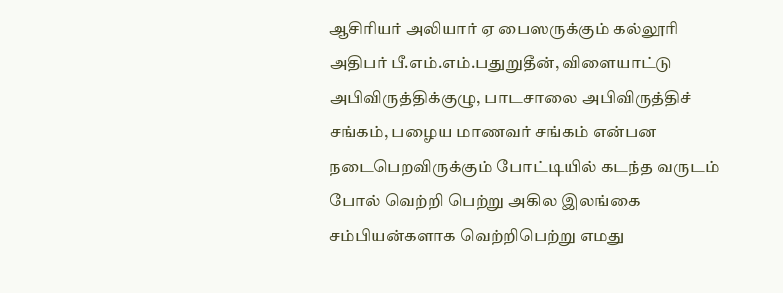ஆசிரியர் அலியார் ஏ பைஸருக்கும் கல்லூரி அதிபர் பீ.எம்.எம்.பதுறுதீன், விளையாட்டு அபிவிருத்திக்குழு, பாடசாலை அபிவிருத்திச் சங்கம், பழைய மாணவர் சங்கம் என்பன நடைபெறவிருக்கும் போட்டியில் கடந்த வருடம் போல் வெற்றி பெற்று அகில இலங்கை சம்பியன்களாக வெற்றிபெற்று எமது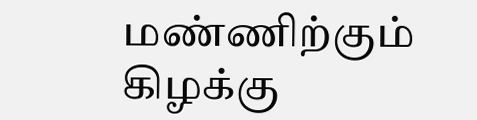மண்ணிற்கும் கிழக்கு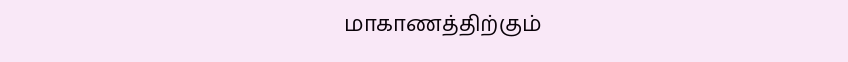மாகாணத்திற்கும்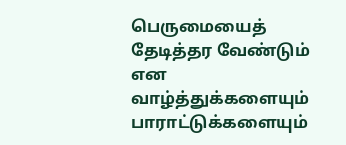பெருமையைத் தேடித்தர வேண்டும் என வாழ்த்துக்களையும் பாராட்டுக்களையும்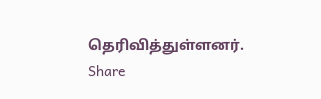தெரிவித்துள்ளனர்.
Share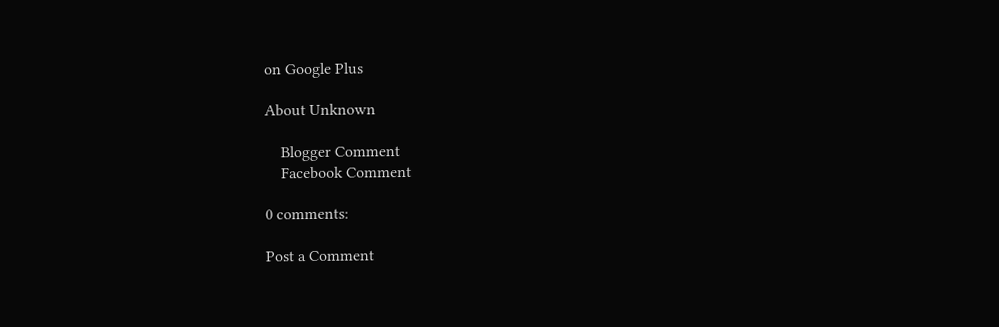on Google Plus

About Unknown

    Blogger Comment
    Facebook Comment

0 comments:

Post a Comment